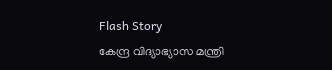Flash Story
കേന്ദ്ര വിദ്യാഭ്യാസ മന്ത്രി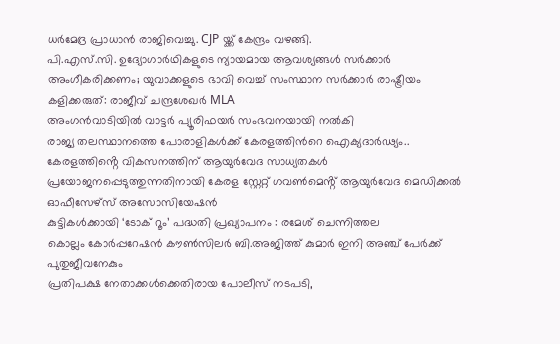ധർമേദ്ര പ്രാധാൻ രാജിവെച്ചു. CJP യ്ക്ക് കേന്ദ്രം വഴങ്ങി.
പി.എസ്.സി. ഉദ്യോഗാർഥികളുടെ ന്യായമായ ആവശ്യങ്ങൾ സർക്കാർ അംഗീകരിക്കണം; യുവാക്കളുടെ ഭാവി വെച്ച് സംസ്ഥാന സർക്കാർ രാഷ്ട്രീയം കളിക്കരുത്: രാജീവ് ചന്ദ്രശേഖർ MLA
അംഗൻവാടിയിൽ വാട്ടർ പ്യൂരിഫയർ സംഭവനയായി നൽകി
രാജ്യ തലസ്ഥാനത്തെ പോരാളികൾക്ക് കേരളത്തിൻറെ ഐക്യദാർഢ്യം..
കേരളത്തിൻ്റെ വികസനത്തിന് ആയുർവേദ സാധ്യതകൾ പ്രയോജനപ്പെടുത്തുന്നതിനായി കേരള സ്റ്റേറ്റ് ഗവൺമെൻ്റ് ആയുർവേദ മെഡിക്കൽ ഓഫീസേഴ്സ് അസോസിയേഷൻ
കുട്ടികൾക്കായി ‘ടോക് റൂം’ പദ്ധതി പ്രഖ്യാപനം : രമേശ് ചെന്നിത്തല
കൊല്ലം കോർപ്പറേഷൻ കൗൺസിലർ ബി.അജിത്ത് കുമാർ ഇനി അഞ്ച് പേർക്ക് പുതുജീവനേകും
പ്രതിപക്ഷ നേതാക്കൾക്കെതിരായ പോലീസ് നടപടി,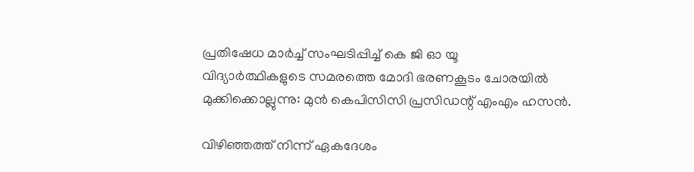പ്രതിഷേധ മാർച്ച് സംഘടിപ്പിച്ച് കെ ജി ഓ യൂ
വിദ്യാര്‍ത്ഥികളുടെ സമരത്തെ മോദി ഭരണകൂടം ചോരയില്‍ മുക്കിക്കൊല്ലുന്നു: മുന്‍ കെപിസിസി പ്രസിഡന്റ് എംഎം ഹസന്‍.

വിഴിഞ്ഞത്ത് നിന്ന് ഏകദേശം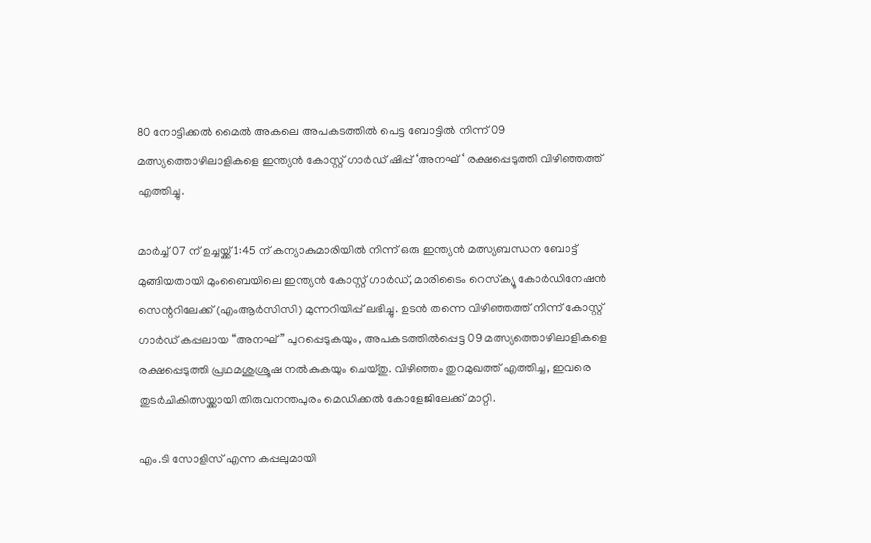80 നോട്ടിക്കൽ മൈൽ അകലെ അപകടത്തിൽ പെട്ട ബോട്ടിൽ നിന്ന് 09 മത്സ്യത്തൊഴിലാളികളെ ഇന്ത്യൻ കോസ്റ്റ് ഗാർഡ് ഷിപ്പ് ‘അനഘ് ‘ രക്ഷപ്പെടുത്തി വിഴിഞ്ഞത്ത് എത്തിച്ചു.

മാർച്ച് 07 ന് ഉച്ചയ്ക്ക് 1:45 ന് കന്യാകുമാരിയിൽ നിന്ന് ഒരു ഇന്ത്യൻ മത്സ്യബന്ധന ബോട്ട് മുങ്ങിയതായി മുംബൈയിലെ ഇന്ത്യൻ കോസ്റ്റ് ഗാർഡ്, മാരിടൈം റെസ്‌ക്യൂ കോർഡിനേഷൻ സെന്ററിലേക്ക് (എംആർസിസി) മുന്നറിയിപ്പ് ലഭിച്ചു. ഉടൻ തന്നെ വിഴിഞ്ഞത്ത് നിന്ന് കോസ്റ്റ് ഗാർഡ് കപ്പലായ “അനഘ്” പുറപ്പെടുകയും, അപകടത്തിൽപ്പെട്ട 09 മത്സ്യത്തൊഴിലാളികളെ രക്ഷപ്പെടുത്തി പ്രഥമശുശ്രൂഷ നൽകുകയും ചെയ്തു. വിഴിഞ്ഞം തുറമുഖത്ത് എത്തിച്ച, ഇവരെ തുടർചികിത്സയ്ക്കായി തിരുവനന്തപുരം മെഡിക്കൽ കോളേജിലേക്ക് മാറ്റി.

എം.ടി സോളിസ് എന്ന കപ്പലുമായി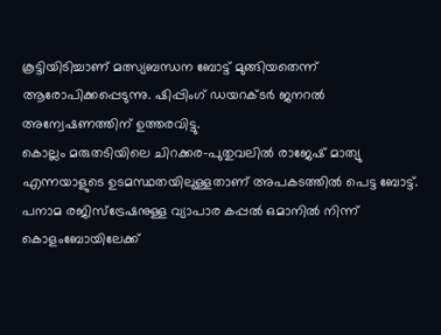കൂട്ടിയിടിച്ചാണ് മത്സ്യബന്ധന ബോട്ട് മുങ്ങിയതെന്ന് ആരോപിക്കപ്പെടുന്നു. ഷിപ്പിംഗ് ഡയറക്ടർ ജനറൽ അന്വേഷണത്തിന് ഉത്തരവിട്ടു.
കൊല്ലം മരുതടിയിലെ ചിറക്കര-പുതുവലിൽ രാജേഷ് മാത്യു
എന്നയാളുടെ ഉടമസ്ഥതയിലുള്ളതാണ് അപകടത്തിൽ പെട്ട ബോട്ട്. പനാമ രജിസ്ട്രേഷനുള്ള വ്യാപാര കപ്പൽ ഒമാനിൽ നിന്ന് കൊളംബോയിലേക്ക്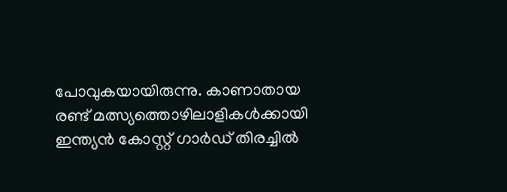പോവുകയായിരുന്നു. കാണാതായ രണ്ട് മത്സ്യത്തൊഴിലാളികൾക്കായി ഇന്ത്യൻ കോസ്റ്റ് ഗാർഡ് തിരച്ചിൽ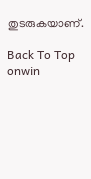തുടരുകയാണ്.

Back To Top
onwin